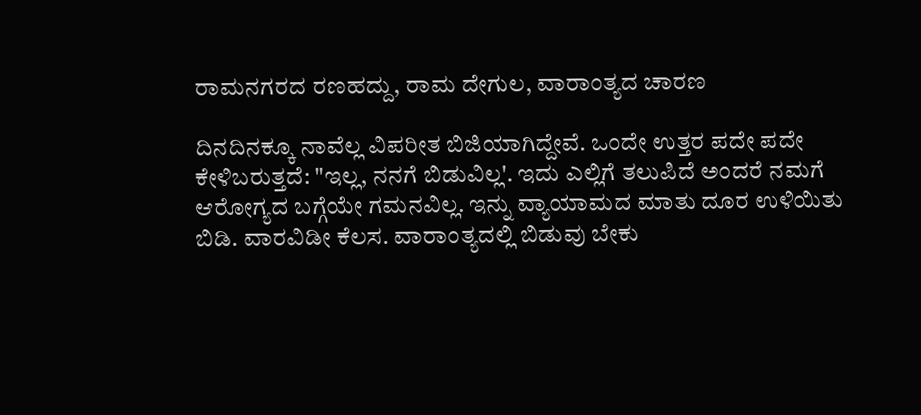ರಾಮನಗರದ ರಣಹದ್ದು, ರಾಮ ದೇಗುಲ, ವಾರಾಂತ್ಯದ ಚಾರಣ

ದಿನದಿನಕ್ಕೂ ನಾವೆಲ್ಲ ವಿಪರೀತ ಬಿಜಿಯಾಗಿದ್ದೇವೆ. ಒಂದೇ ಉತ್ತರ ಪದೇ ಪದೇ ಕೇಳಿಬರುತ್ತದೆ: "ಇಲ್ಲ, ನನಗೆ ಬಿಡುವಿಲ್ಲ'. ಇದು ಎಲ್ಲಿಗೆ ತಲುಪಿದೆ ಅಂದರೆ ನಮಗೆ ಆರೋಗ್ಯದ ಬಗ್ಗೆಯೇ ಗಮನವಿಲ್ಲ. ಇನ್ನು ವ್ಯಾಯಾಮದ ಮಾತು ದೂರ ಉಳಿಯಿತು ಬಿಡಿ. ವಾರವಿಡೀ ಕೆಲಸ. ವಾರಾಂತ್ಯದಲ್ಲಿ ಬಿಡುವು ಬೇಕು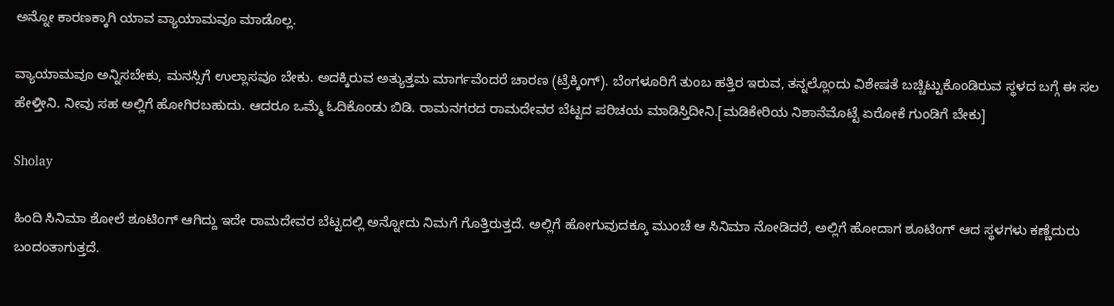ಅನ್ನೋ ಕಾರಣಕ್ಕಾಗಿ ಯಾವ ವ್ಯಾಯಾಮವೂ ಮಾಡೊಲ್ಲ.

ವ್ಯಾಯಾಮವೂ ಅನ್ನಿಸಬೇಕು, ಮನಸ್ಸಿಗೆ ಉಲ್ಲಾಸವೂ ಬೇಕು. ಅದಕ್ಕಿರುವ ಅತ್ಯುತ್ತಮ ಮಾರ್ಗವೆಂದರೆ ಚಾರಣ (ಟ್ರೆಕ್ಕಿಂಗ್). ಬೆಂಗಳೂರಿಗೆ ತುಂಬ ಹತ್ತಿರ ಇರುವ, ತನ್ನಲ್ಲೊಂದು ವಿಶೇಷತೆ ಬಚ್ಚಿಟ್ಟುಕೊಂಡಿರುವ ಸ್ಥಳದ ಬಗ್ಗೆ ಈ ಸಲ ಹೇಳ್ತೀನಿ. ನೀವು ಸಹ ಅಲ್ಲಿಗೆ ಹೋಗಿರಬಹುದು. ಆದರೂ ಒಮ್ಮೆ ಓದಿಕೊಂಡು ಬಿಡಿ. ರಾಮನಗರದ ರಾಮದೇವರ ಬೆಟ್ಟದ ಪರಿಚಯ ಮಾಡಿಸ್ತಿದೀನಿ.[ಮಡಿಕೇರಿಯ ನಿಶಾನೆಮೊಟ್ಟೆ ಏರೋಕೆ ಗುಂಡಿಗೆ ಬೇಕು]

Sholay

ಹಿಂದಿ ಸಿನಿಮಾ ಶೋಲೆ ಶೂಟಿಂಗ್ ಆಗಿದ್ದು ಇದೇ ರಾಮದೇವರ ಬೆಟ್ಟದಲ್ಲಿ ಅನ್ನೋದು ನಿಮಗೆ ಗೊತ್ತಿರುತ್ತದೆ. ಅಲ್ಲಿಗೆ ಹೋಗುವುದಕ್ಕೂ ಮುಂಚೆ ಆ ಸಿನಿಮಾ ನೋಡಿದರೆ, ಅಲ್ಲಿಗೆ ಹೋದಾಗ ಶೂಟಿಂಗ್ ಆದ ಸ್ಥಳಗಳು ಕಣ್ಣೆದುರು ಬಂದಂತಾಗುತ್ತದೆ.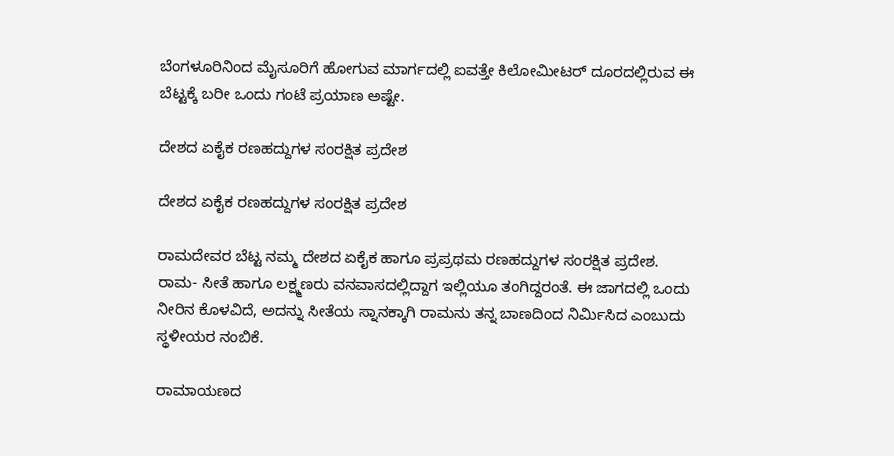ಬೆಂಗಳೂರಿನಿಂದ ಮೈಸೂರಿಗೆ ಹೋಗುವ ಮಾರ್ಗದಲ್ಲಿ ಐವತ್ತೇ ಕಿಲೋಮೀಟರ್ ದೂರದಲ್ಲಿರುವ ಈ ಬೆಟ್ಟಕ್ಕೆ ಬರೀ ಒಂದು ಗಂಟೆ ಪ್ರಯಾಣ ಅಷ್ಟೇ.

ದೇಶದ ಏಕೈಕ ರಣಹದ್ದುಗಳ ಸಂರಕ್ಷಿತ ಪ್ರದೇಶ

ದೇಶದ ಏಕೈಕ ರಣಹದ್ದುಗಳ ಸಂರಕ್ಷಿತ ಪ್ರದೇಶ

ರಾಮದೇವರ ಬೆಟ್ಟ ನಮ್ಮ ದೇಶದ ಏಕೈಕ ಹಾಗೂ ಪ್ರಪ್ರಥಮ ರಣಹದ್ದುಗಳ ಸಂರಕ್ಷಿತ ಪ್ರದೇಶ. ರಾಮ- ಸೀತೆ ಹಾಗೂ ಲಕ್ಷ್ಮಣರು ವನವಾಸದಲ್ಲಿದ್ದಾಗ ಇಲ್ಲಿಯೂ ತಂಗಿದ್ದರಂತೆ. ಈ ಜಾಗದಲ್ಲಿ ಒಂದು ನೀರಿನ ಕೊಳವಿದೆ, ಅದನ್ನು ಸೀತೆಯ ಸ್ನಾನಕ್ಕಾಗಿ ರಾಮನು ತನ್ನ ಬಾಣದಿಂದ ನಿರ್ಮಿಸಿದ ಎಂಬುದು ಸ್ಥಳೀಯರ ನಂಬಿಕೆ.

ರಾಮಾಯಣದ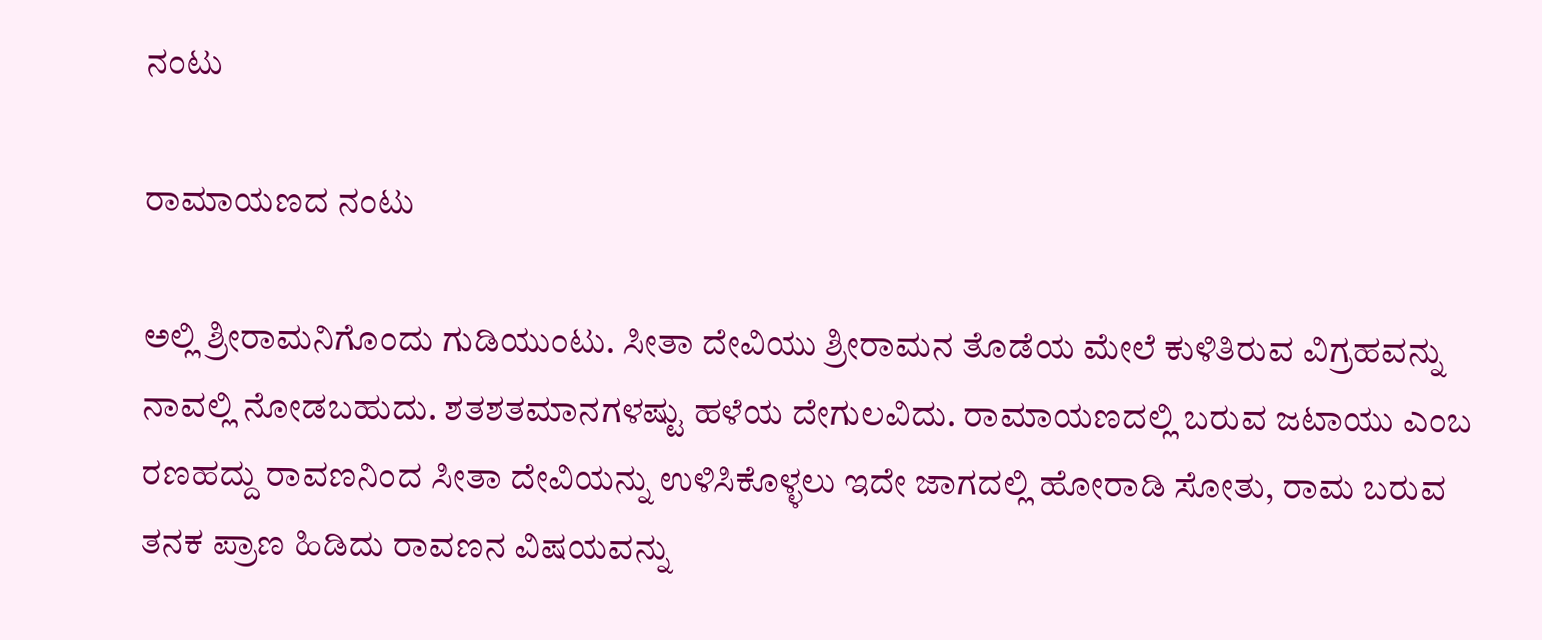ನಂಟು

ರಾಮಾಯಣದ ನಂಟು

ಅಲ್ಲಿ ಶ್ರೀರಾಮನಿಗೊಂದು ಗುಡಿಯುಂಟು. ಸೀತಾ ದೇವಿಯು ಶ್ರೀರಾಮನ ತೊಡೆಯ ಮೇಲೆ ಕುಳಿತಿರುವ ವಿಗ್ರಹವನ್ನು ನಾವಲ್ಲಿ ನೋಡಬಹುದು. ಶತಶತಮಾನಗಳಷ್ಟು ಹಳೆಯ ದೇಗುಲವಿದು. ರಾಮಾಯಣದಲ್ಲಿ ಬರುವ ಜಟಾಯು ಎಂಬ ರಣಹದ್ದು ರಾವಣನಿಂದ ಸೀತಾ ದೇವಿಯನ್ನು ಉಳಿಸಿಕೊಳ್ಳಲು ಇದೇ ಜಾಗದಲ್ಲಿ ಹೋರಾಡಿ ಸೋತು, ರಾಮ ಬರುವ ತನಕ ಪ್ರಾಣ ಹಿಡಿದು ರಾವಣನ ವಿಷಯವನ್ನು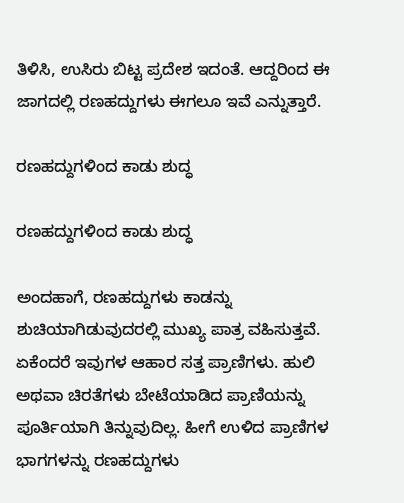ತಿಳಿಸಿ, ಉಸಿರು ಬಿಟ್ಟ ಪ್ರದೇಶ ಇದಂತೆ. ಆದ್ದರಿಂದ ಈ ಜಾಗದಲ್ಲಿ ರಣಹದ್ದುಗಳು ಈಗಲೂ ಇವೆ ಎನ್ನುತ್ತಾರೆ.

ರಣಹದ್ದುಗಳಿಂದ ಕಾಡು ಶುದ್ಧ

ರಣಹದ್ದುಗಳಿಂದ ಕಾಡು ಶುದ್ಧ

ಅಂದಹಾಗೆ, ರಣಹದ್ದುಗಳು ಕಾಡನ್ನು ಶುಚಿಯಾಗಿಡುವುದರಲ್ಲಿ ಮುಖ್ಯ ಪಾತ್ರ ವಹಿಸುತ್ತವೆ. ಏಕೆಂದರೆ ಇವುಗಳ ಆಹಾರ ಸತ್ತ ಪ್ರಾಣಿಗಳು. ಹುಲಿ ಅಥವಾ ಚಿರತೆಗಳು ಬೇಟೆಯಾಡಿದ ಪ್ರಾಣಿಯನ್ನು ಪೂರ್ತಿಯಾಗಿ ತಿನ್ನುವುದಿಲ್ಲ. ಹೀಗೆ ಉಳಿದ ಪ್ರಾಣಿಗಳ ಭಾಗಗಳನ್ನು ರಣಹದ್ದುಗಳು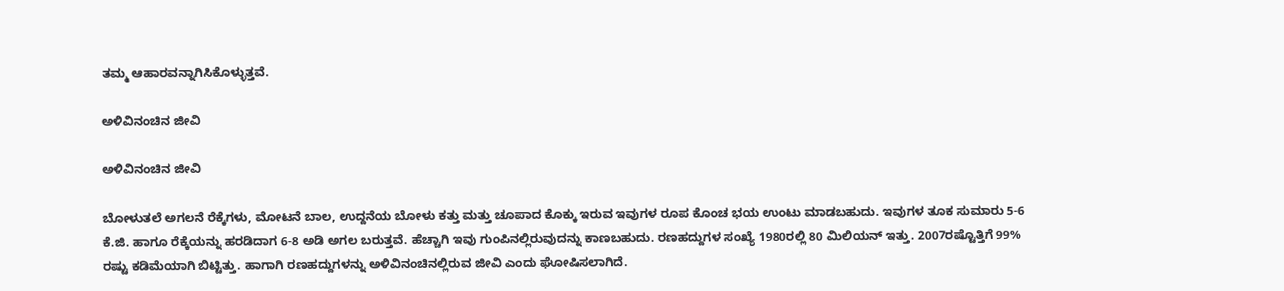ತಮ್ಮ ಆಹಾರವನ್ನಾಗಿಸಿಕೊಳ್ಳುತ್ತವೆ.

ಅಳಿವಿನಂಚಿನ ಜೀವಿ

ಅಳಿವಿನಂಚಿನ ಜೀವಿ

ಬೋಳುತಲೆ ಅಗಲನೆ ರೆಕ್ಕೆಗಳು, ಮೋಟನೆ ಬಾಲ, ಉದ್ದನೆಯ ಬೋಳು ಕತ್ತು ಮತ್ತು ಚೂಪಾದ ಕೊಕ್ಕು ಇರುವ ಇವುಗಳ ರೂಪ ಕೊಂಚ ಭಯ ಉಂಟು ಮಾಡಬಹುದು. ಇವುಗಳ ತೂಕ ಸುಮಾರು 5-6 ಕೆ.ಜಿ. ಹಾಗೂ ರೆಕ್ಕೆಯನ್ನು ಹರಡಿದಾಗ 6-8 ಅಡಿ ಅಗಲ ಬರುತ್ತವೆ. ಹೆಚ್ಚಾಗಿ ಇವು ಗುಂಪಿನಲ್ಲಿರುವುದನ್ನು ಕಾಣಬಹುದು. ರಣಹದ್ದುಗಳ ಸಂಖ್ಯೆ 1980ರಲ್ಲಿ 80 ಮಿಲಿಯನ್ ಇತ್ತು. 2007ರಷ್ಟೊತ್ತಿಗೆ 99% ರಷ್ಟು ಕಡಿಮೆಯಾಗಿ ಬಿಟ್ಟಿತ್ತು. ಹಾಗಾಗಿ ರಣಹದ್ದುಗಳನ್ನು ಅಳಿವಿನಂಚಿನಲ್ಲಿರುವ ಜೀವಿ ಎಂದು ಘೋಷಿಸಲಾಗಿದೆ.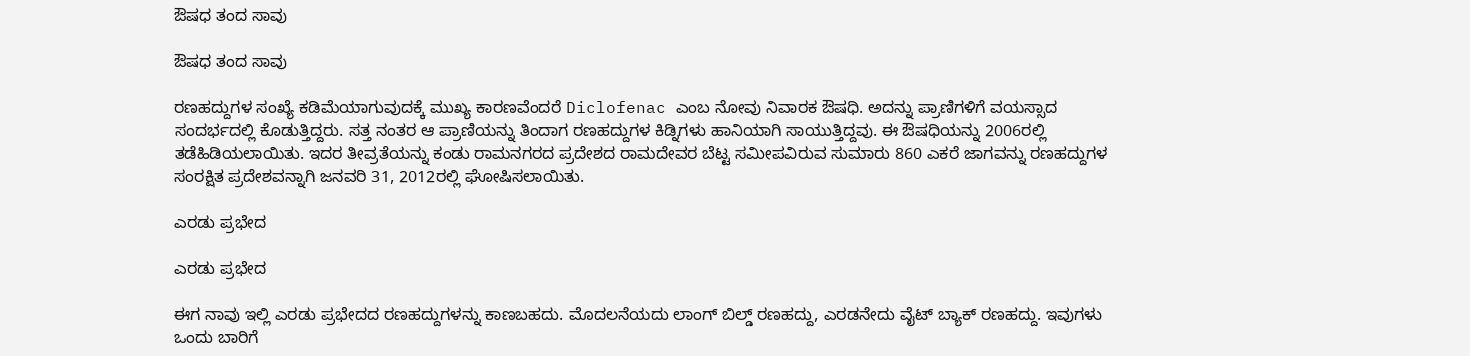ಔಷಧ ತಂದ ಸಾವು

ಔಷಧ ತಂದ ಸಾವು

ರಣಹದ್ದುಗಳ ಸಂಖ್ಯೆ ಕಡಿಮೆಯಾಗುವುದಕ್ಕೆ ಮುಖ್ಯ ಕಾರಣವೆಂದರೆ Diclofenac ಎಂಬ ನೋವು ನಿವಾರಕ ಔಷಧಿ. ಅದನ್ನು ಪ್ರಾಣಿಗಳಿಗೆ ವಯಸ್ಸಾದ ಸಂದರ್ಭದಲ್ಲಿ ಕೊಡುತ್ತಿದ್ದರು. ಸತ್ತ ನಂತರ ಆ ಪ್ರಾಣಿಯನ್ನು ತಿಂದಾಗ ರಣಹದ್ದುಗಳ ಕಿಡ್ನಿಗಳು ಹಾನಿಯಾಗಿ ಸಾಯುತ್ತಿದ್ದವು. ಈ ಔಷಧಿಯನ್ನು 2006ರಲ್ಲಿ ತಡೆಹಿಡಿಯಲಾಯಿತು. ಇದರ ತೀವ್ರತೆಯನ್ನು ಕಂಡು ರಾಮನಗರದ ಪ್ರದೇಶದ ರಾಮದೇವರ ಬೆಟ್ಟ ಸಮೀಪವಿರುವ ಸುಮಾರು 860 ಎಕರೆ ಜಾಗವನ್ನು ರಣಹದ್ದುಗಳ ಸಂರಕ್ಷಿತ ಪ್ರದೇಶವನ್ನಾಗಿ ಜನವರಿ 31, 2012ರಲ್ಲಿ ಘೋಷಿಸಲಾಯಿತು.

ಎರಡು ಪ್ರಭೇದ

ಎರಡು ಪ್ರಭೇದ

ಈಗ ನಾವು ಇಲ್ಲಿ ಎರಡು ಪ್ರಭೇದದ ರಣಹದ್ದುಗಳನ್ನು ಕಾಣಬಹದು. ಮೊದಲನೆಯದು ಲಾಂಗ್ ಬಿಲ್ಡ್ ರಣಹದ್ದು, ಎರಡನೇದು ವೈಟ್ ಬ್ಯಾಕ್ ರಣಹದ್ದು. ಇವುಗಳು ಒಂದು ಬಾರಿಗೆ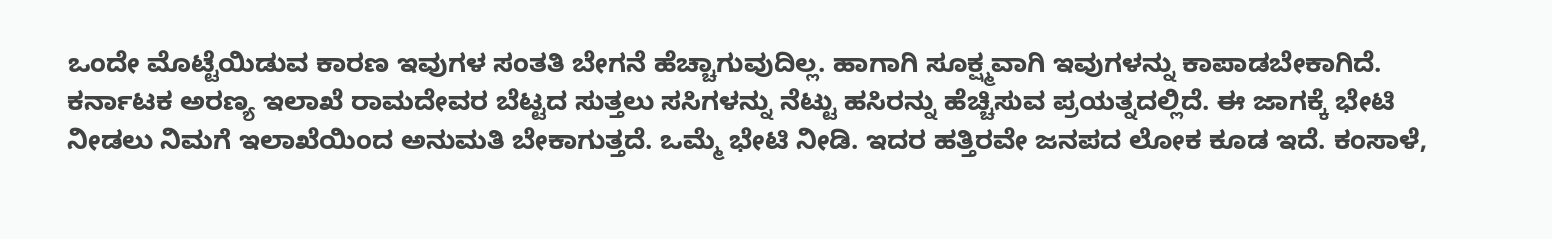ಒಂದೇ ಮೊಟ್ಟೆಯಿಡುವ ಕಾರಣ ಇವುಗಳ ಸಂತತಿ ಬೇಗನೆ ಹೆಚ್ಚಾಗುವುದಿಲ್ಲ. ಹಾಗಾಗಿ ಸೂಕ್ಷ್ಮವಾಗಿ ಇವುಗಳನ್ನು ಕಾಪಾಡಬೇಕಾಗಿದೆ. ಕರ್ನಾಟಕ ಅರಣ್ಯ ಇಲಾಖೆ ರಾಮದೇವರ ಬೆಟ್ಟದ ಸುತ್ತಲು ಸಸಿಗಳನ್ನು ನೆಟ್ಟು ಹಸಿರನ್ನು ಹೆಚ್ಚಿಸುವ ಪ್ರಯತ್ನದಲ್ಲಿದೆ. ಈ ಜಾಗಕ್ಕೆ ಭೇಟಿ ನೀಡಲು ನಿಮಗೆ ಇಲಾಖೆಯಿಂದ ಅನುಮತಿ ಬೇಕಾಗುತ್ತದೆ. ಒಮ್ಮೆ ಭೇಟಿ ನೀಡಿ. ಇದರ ಹತ್ತಿರವೇ ಜನಪದ ಲೋಕ ಕೂಡ ಇದೆ. ಕಂಸಾಳೆ,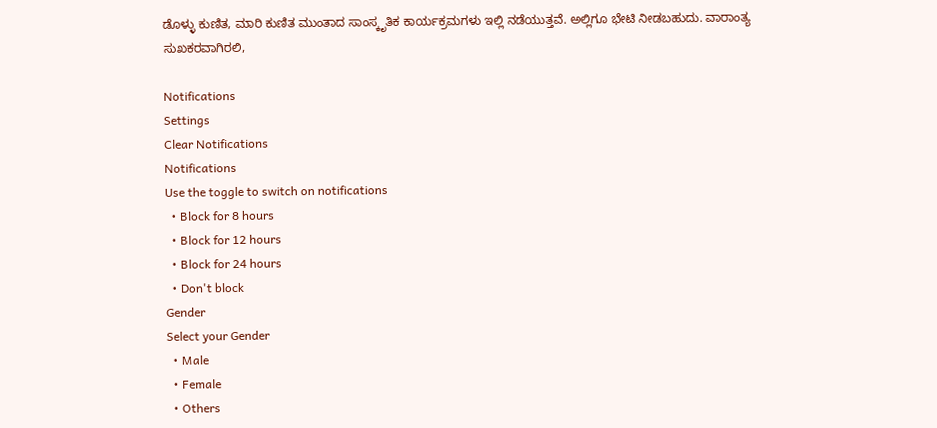ಡೊಳ್ಳು ಕುಣಿತ, ಮಾರಿ ಕುಣಿತ ಮುಂತಾದ ಸಾಂಸ್ಕೃತಿಕ ಕಾರ್ಯಕ್ರಮಗಳು ಇಲ್ಲಿ ನಡೆಯುತ್ತವೆ. ಅಲ್ಲಿಗೂ ಭೇಟಿ ನೀಡಬಹುದು. ವಾರಾಂತ್ಯ ಸುಖಕರವಾಗಿರಲಿ,

Notifications
Settings
Clear Notifications
Notifications
Use the toggle to switch on notifications
  • Block for 8 hours
  • Block for 12 hours
  • Block for 24 hours
  • Don't block
Gender
Select your Gender
  • Male
  • Female
  • Others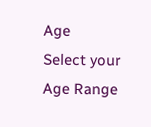Age
Select your Age Range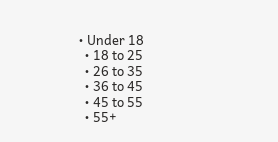• Under 18
  • 18 to 25
  • 26 to 35
  • 36 to 45
  • 45 to 55
  • 55+